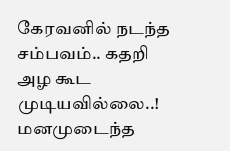கேரவனில் நடந்த சம்பவம்.. கதறி அழ கூட முடியவில்லை..! மனமுடைந்த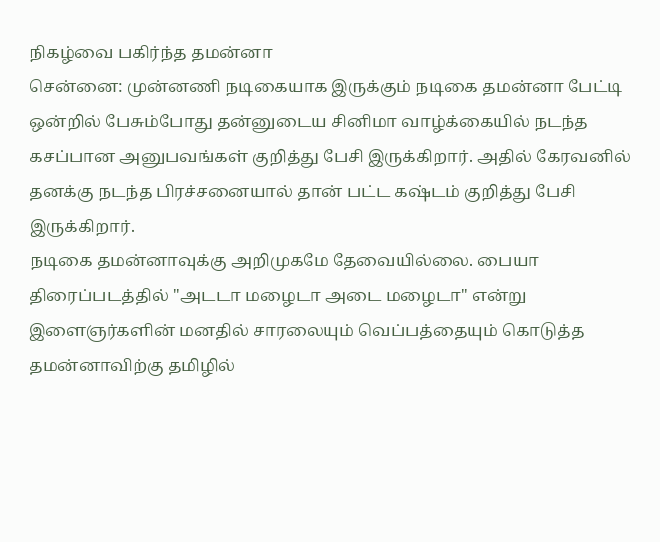நிகழ்வை பகிர்ந்த தமன்னா
சென்னை: முன்னணி நடிகையாக இருக்கும் நடிகை தமன்னா பேட்டி ஒன்றில் பேசும்போது தன்னுடைய சினிமா வாழ்க்கையில் நடந்த கசப்பான அனுபவங்கள் குறித்து பேசி இருக்கிறார். அதில் கேரவனில் தனக்கு நடந்த பிரச்சனையால் தான் பட்ட கஷ்டம் குறித்து பேசி இருக்கிறார்.
நடிகை தமன்னாவுக்கு அறிமுகமே தேவையில்லை. பையா திரைப்படத்தில் "அடடா மழைடா அடை மழைடா" என்று இளைஞர்களின் மனதில் சாரலையும் வெப்பத்தையும் கொடுத்த தமன்னாவிற்கு தமிழில்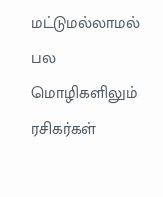மட்டுமல்லாமல் பல மொழிகளிலும் ரசிகர்கள்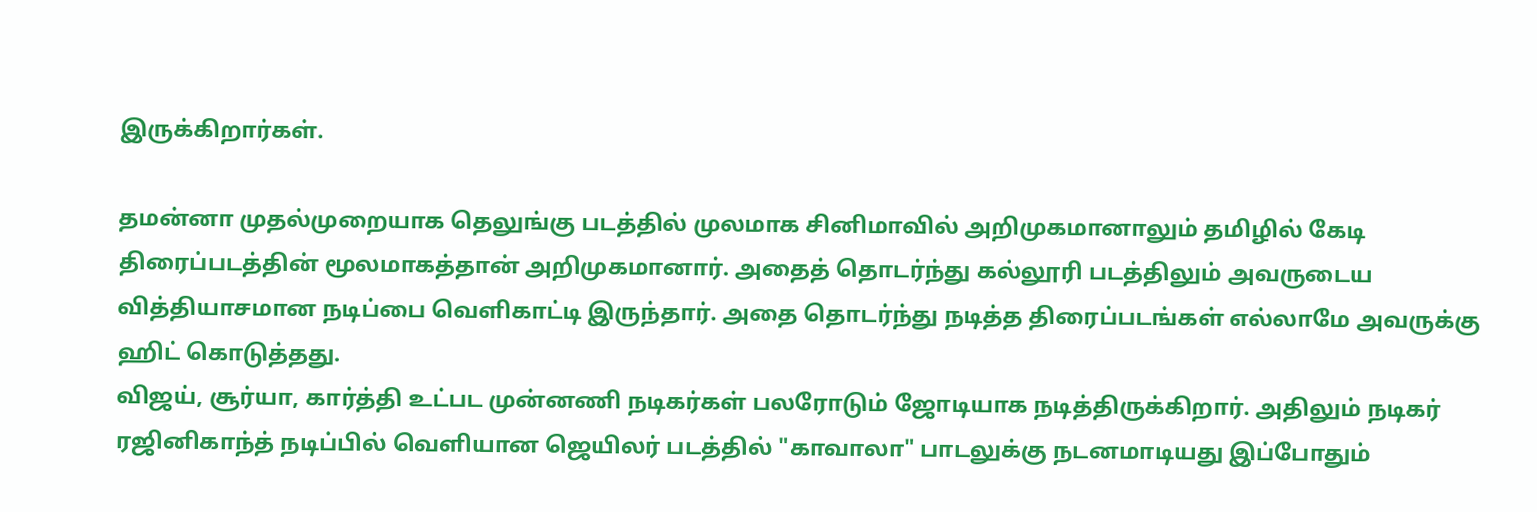இருக்கிறார்கள்.

தமன்னா முதல்முறையாக தெலுங்கு படத்தில் முலமாக சினிமாவில் அறிமுகமானாலும் தமிழில் கேடி திரைப்படத்தின் மூலமாகத்தான் அறிமுகமானார். அதைத் தொடர்ந்து கல்லூரி படத்திலும் அவருடைய வித்தியாசமான நடிப்பை வெளிகாட்டி இருந்தார். அதை தொடர்ந்து நடித்த திரைப்படங்கள் எல்லாமே அவருக்கு ஹிட் கொடுத்தது.
விஜய், சூர்யா, கார்த்தி உட்பட முன்னணி நடிகர்கள் பலரோடும் ஜோடியாக நடித்திருக்கிறார். அதிலும் நடிகர் ரஜினிகாந்த் நடிப்பில் வெளியான ஜெயிலர் படத்தில் "காவாலா" பாடலுக்கு நடனமாடியது இப்போதும்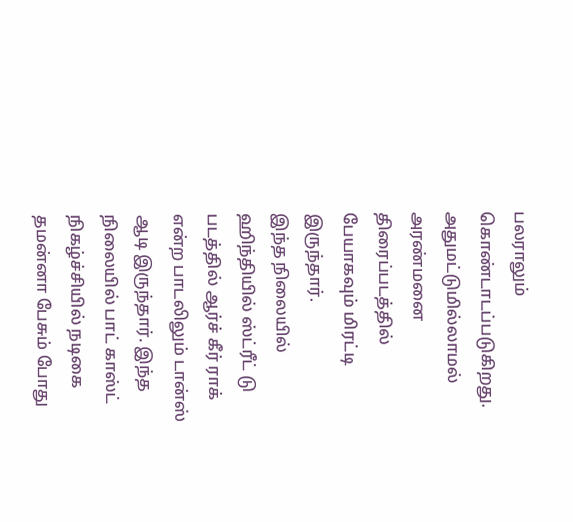பலராலும் கொண்டாடப்படுகிறது. அதுமட்டுமில்லாமல் அரண்மனை திரைப்படத்தில் பேயாகவும் மிரட்டி இருந்தார்.
இந்த நிலையில் ஹிந்தியில் ஸ்ட்ரீட் டு படத்தில் ஆர்ச் கீர் ராக் என்ற பாடலிலும் டான்ஸ் ஆடி இருந்தார். இந்த நிலையில் பாட் காஸ்ட் நிகழ்ச்சியில் நடிகை தமன்னா பேசும் போது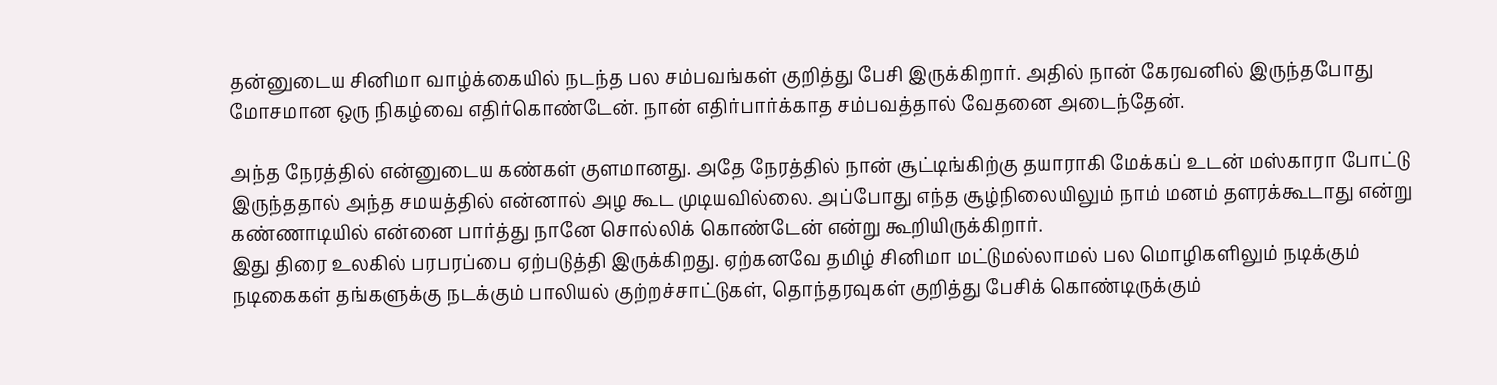தன்னுடைய சினிமா வாழ்க்கையில் நடந்த பல சம்பவங்கள் குறித்து பேசி இருக்கிறார். அதில் நான் கேரவனில் இருந்தபோது மோசமான ஒரு நிகழ்வை எதிர்கொண்டேன். நான் எதிர்பார்க்காத சம்பவத்தால் வேதனை அடைந்தேன்.

அந்த நேரத்தில் என்னுடைய கண்கள் குளமானது. அதே நேரத்தில் நான் சூட்டிங்கிற்கு தயாராகி மேக்கப் உடன் மஸ்காரா போட்டு இருந்ததால் அந்த சமயத்தில் என்னால் அழ கூட முடியவில்லை. அப்போது எந்த சூழ்நிலையிலும் நாம் மனம் தளரக்கூடாது என்று கண்ணாடியில் என்னை பார்த்து நானே சொல்லிக் கொண்டேன் என்று கூறியிருக்கிறார்.
இது திரை உலகில் பரபரப்பை ஏற்படுத்தி இருக்கிறது. ஏற்கனவே தமிழ் சினிமா மட்டுமல்லாமல் பல மொழிகளிலும் நடிக்கும் நடிகைகள் தங்களுக்கு நடக்கும் பாலியல் குற்றச்சாட்டுகள், தொந்தரவுகள் குறித்து பேசிக் கொண்டிருக்கும்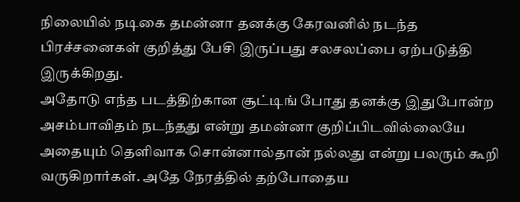நிலையில் நடிகை தமன்னா தனக்கு கேரவனில் நடந்த பிரச்சனைகள் குறித்து பேசி இருப்பது சலசலப்பை ஏற்படுத்தி இருக்கிறது.
அதோடு எந்த படத்திற்கான சூட்டிங் போது தனக்கு இதுபோன்ற அசம்பாவிதம் நடந்தது என்று தமன்னா குறிப்பிடவில்லையே அதையும் தெளிவாக சொன்னால்தான் நல்லது என்று பலரும் கூறி வருகிறார்கள். அதே நேரத்தில் தற்போதைய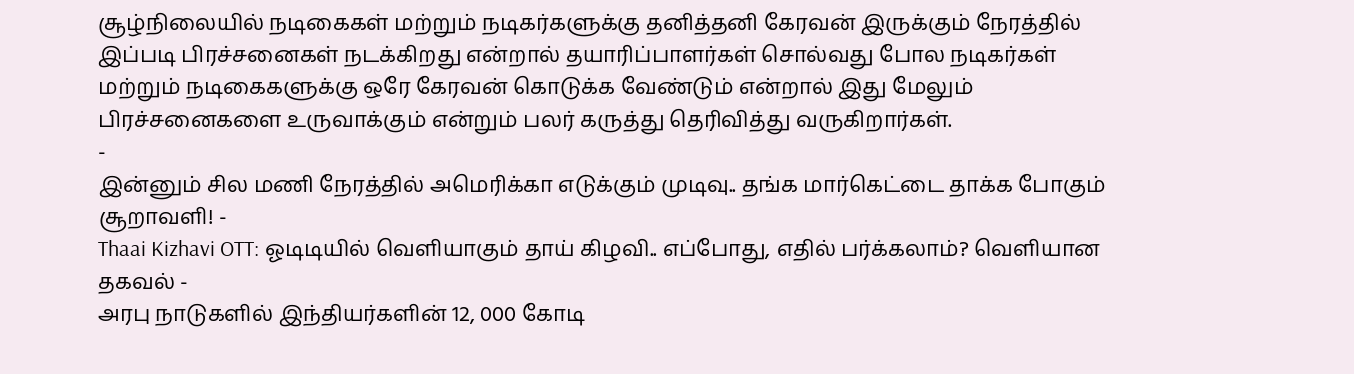சூழ்நிலையில் நடிகைகள் மற்றும் நடிகர்களுக்கு தனித்தனி கேரவன் இருக்கும் நேரத்தில் இப்படி பிரச்சனைகள் நடக்கிறது என்றால் தயாரிப்பாளர்கள் சொல்வது போல நடிகர்கள் மற்றும் நடிகைகளுக்கு ஒரே கேரவன் கொடுக்க வேண்டும் என்றால் இது மேலும் பிரச்சனைகளை உருவாக்கும் என்றும் பலர் கருத்து தெரிவித்து வருகிறார்கள்.
-
இன்னும் சில மணி நேரத்தில் அமெரிக்கா எடுக்கும் முடிவு.. தங்க மார்கெட்டை தாக்க போகும் சூறாவளி! -
Thaai Kizhavi OTT: ஓடிடியில் வெளியாகும் தாய் கிழவி.. எப்போது, எதில் பர்க்கலாம்? வெளியான தகவல் -
அரபு நாடுகளில் இந்தியர்களின் 12, 000 கோடி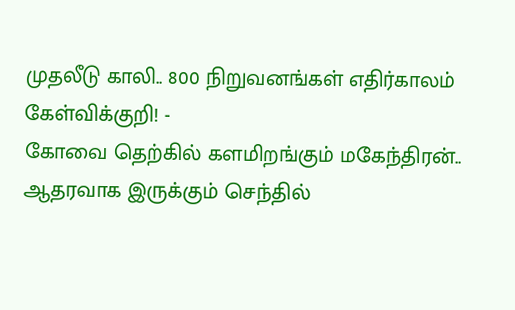முதலீடு காலி.. 800 நிறுவனங்கள் எதிர்காலம் கேள்விக்குறி! -
கோவை தெற்கில் களமிறங்கும் மகேந்திரன்.. ஆதரவாக இருக்கும் செந்தில்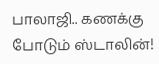பாலாஜி.. கணக்கு போடும் ஸ்டாலின்!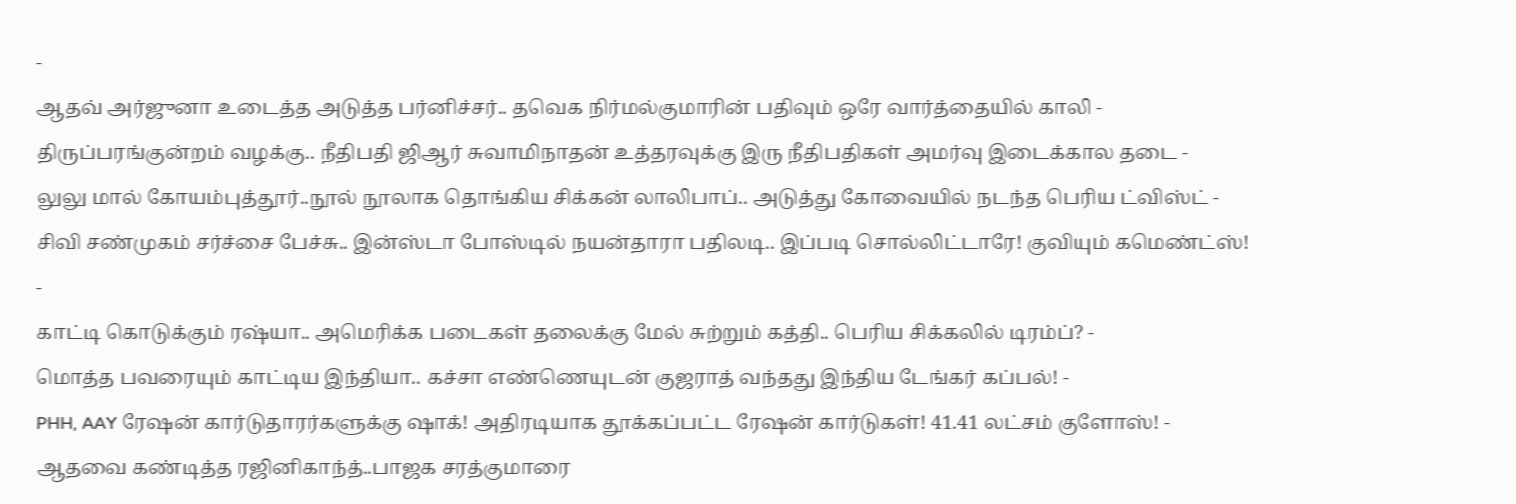-
ஆதவ் அர்ஜுனா உடைத்த அடுத்த பர்னிச்சர்.. தவெக நிர்மல்குமாரின் பதிவும் ஒரே வார்த்தையில் காலி -
திருப்பரங்குன்றம் வழக்கு.. நீதிபதி ஜிஆர் சுவாமிநாதன் உத்தரவுக்கு இரு நீதிபதிகள் அமர்வு இடைக்கால தடை -
லுலு மால் கோயம்புத்தூர்..நூல் நூலாக தொங்கிய சிக்கன் லாலிபாப்.. அடுத்து கோவையில் நடந்த பெரிய ட்விஸ்ட் -
சிவி சண்முகம் சர்ச்சை பேச்சு.. இன்ஸ்டா போஸ்டில் நயன்தாரா பதிலடி.. இப்படி சொல்லிட்டாரே! குவியும் கமெண்ட்ஸ்! -
காட்டி கொடுக்கும் ரஷ்யா.. அமெரிக்க படைகள் தலைக்கு மேல் சுற்றும் கத்தி.. பெரிய சிக்கலில் டிரம்ப்? -
மொத்த பவரையும் காட்டிய இந்தியா.. கச்சா எண்ணெயுடன் குஜராத் வந்தது இந்திய டேங்கர் கப்பல்! -
PHH, AAY ரேஷன் கார்டுதாரர்களுக்கு ஷாக்! அதிரடியாக தூக்கப்பட்ட ரேஷன் கார்டுகள்! 41.41 லட்சம் குளோஸ்! -
ஆதவை கண்டித்த ரஜினிகாந்த்..பாஜக சரத்குமாரை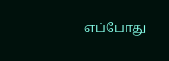எப்போது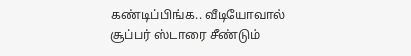கண்டிப்பிங்க.. வீடியோவால் சூப்பர் ஸ்டாரை சீண்டும்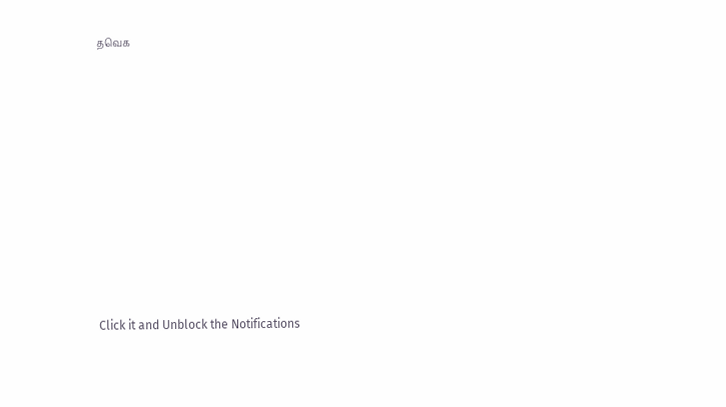தவெக












Click it and Unblock the Notifications